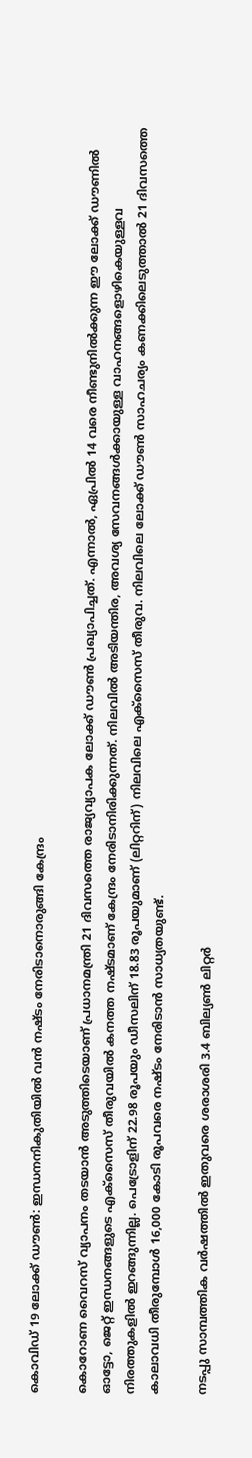കൊവിഡ് 19 ലോക്ക് ഡൗണ്‍: ഇന്ധനനികുതിയില്‍ വന്‍ നഷ്ടം നേരിടാനൊരുങ്ങി കേന്ദ്രം

കൊറോണ വൈറസ് വ്യാപനം തടയാന്‍ അടുത്തിടെയാണ് പ്രധാനമന്ത്രി 21 ദിവസത്തെ രാജ്യവ്യാപക ലോക്ക് ഡൗണ്‍ പ്രഖ്യാപിച്ചത്. എന്നാല്‍, ഏപ്രില്‍ 14 വരെ നീണ്ടുനില്‍ക്കുന്ന ഈ ലോക്ക് ഡൗണില്‍ ഓട്ടോ, ജെറ്റ് ഇന്ധനങ്ങളുടെ എക്‌സൈസ് തീരുവയില്‍ കനത്ത നഷ്ടമാണ് കേന്ദ്രം നേരിടാനിരിക്കുന്നത്. നിലവില്‍ അടിയന്തിര, അവശ്യ സേവനങ്ങള്‍ക്കായുള്ള വാഹനങ്ങളൊഴികെയുള്ളവ നിരത്തുകളില്‍ ഇറങ്ങുന്നില്ല. പെട്രോളിന് 22.98 രൂപയും ഡീസലിന് 18.83 രൂപയുമാണ് (ലിറ്ററിന്) നിലവിലെ എക്‌സൈസ് തീരുവ. നിലവിലെ ലോക്ക് ഡൗണ്‍ സാഹചര്യം കണക്കിലെടുത്താല്‍ 21 ദിവസത്തെ കാലാവധി തീരുമ്പോള്‍ 16,000 കോടി രൂപവരെ നഷ്ടം നേരിടാന്‍ സാധ്യതയുണ്ട്.

നടപ്പു സാമ്പത്തിക വര്‍ഷത്തില്‍ ഇതുവരെ ശരാശരി 3.4 ബില്യണ്‍ ലിറ്റര്‍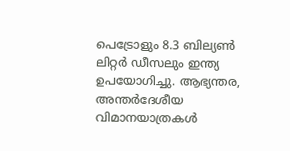പെട്രോളും 8.3 ബില്യണ്‍ ലിറ്റര്‍ ഡീസലും ഇന്ത്യ ഉപയോഗിച്ചു. ആഭ്യന്തര, അന്തര്‍ദേശീയ വിമാനയാത്രകള്‍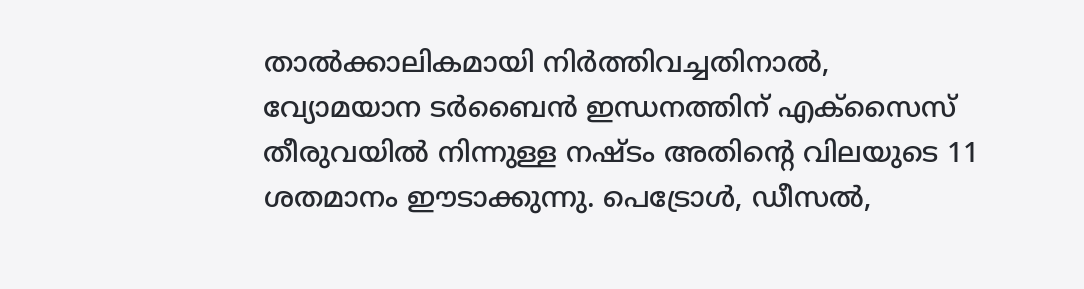താല്‍ക്കാലികമായി നിര്‍ത്തിവച്ചതിനാല്‍, വ്യോമയാന ടര്‍ബൈന്‍ ഇന്ധനത്തിന് എക്‌സൈസ് തീരുവയില്‍ നിന്നുള്ള നഷ്ടം അതിന്റെ വിലയുടെ 11 ശതമാനം ഈടാക്കുന്നു. പെട്രോള്‍, ഡീസല്‍,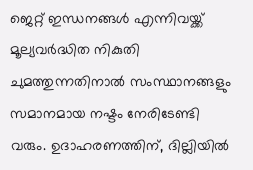ജെറ്റ് ഇന്ധനങ്ങള്‍ എന്നിവയ്ക്ക് മൂല്യവര്‍ദ്ധിത നികുതി ചുമത്തുന്നതിനാല്‍ സംസ്ഥാനങ്ങളും സമാനമായ നഷ്ടം നേരിടേണ്ടി വരും. ഉദാഹരണത്തിന്, ദില്ലിയില്‍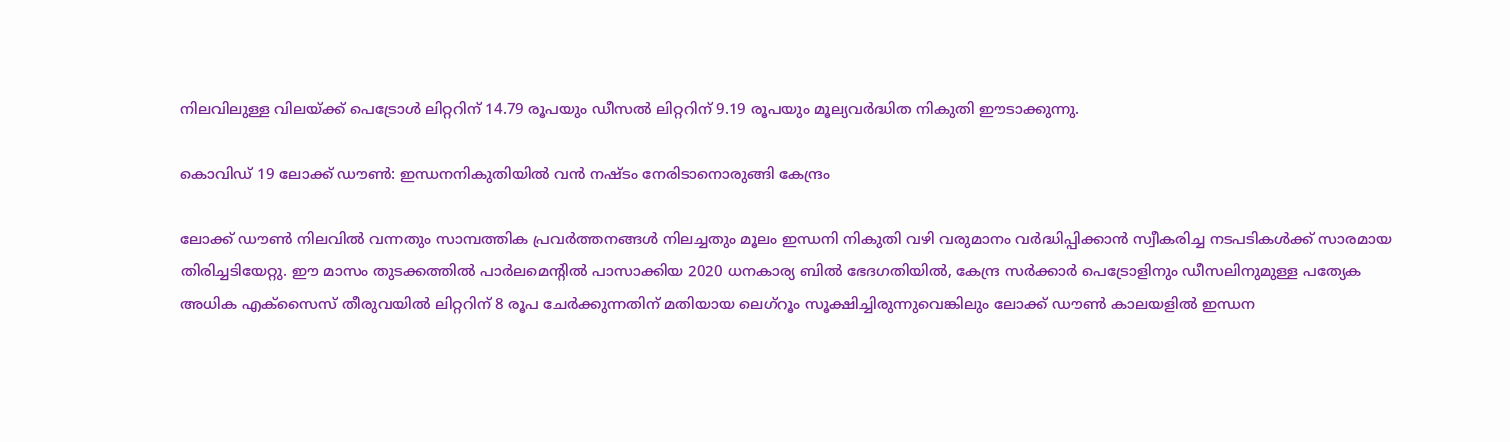നിലവിലുള്ള വിലയ്ക്ക് പെട്രോള്‍ ലിറ്ററിന് 14.79 രൂപയും ഡീസല്‍ ലിറ്ററിന് 9.19 രൂപയും മൂല്യവര്‍ദ്ധിത നികുതി ഈടാക്കുന്നു.

കൊവിഡ് 19 ലോക്ക് ഡൗണ്‍: ഇന്ധനനികുതിയില്‍ വന്‍ നഷ്ടം നേരിടാനൊരുങ്ങി കേന്ദ്രം

ലോക്ക് ഡൗണ്‍ നിലവില്‍ വന്നതും സാമ്പത്തിക പ്രവര്‍ത്തനങ്ങള്‍ നിലച്ചതും മൂലം ഇന്ധനി നികുതി വഴി വരുമാനം വര്‍ദ്ധിപ്പിക്കാന്‍ സ്വീകരിച്ച നടപടികള്‍ക്ക് സാരമായ തിരിച്ചടിയേറ്റു. ഈ മാസം തുടക്കത്തില്‍ പാര്‍ലമെന്റില്‍ പാസാക്കിയ 2020 ധനകാര്യ ബില്‍ ഭേദഗതിയില്‍, കേന്ദ്ര സര്‍ക്കാര്‍ പെട്രോളിനും ഡീസലിനുമുള്ള പത്യേക അധിക എക്‌സൈസ് തീരുവയില്‍ ലിറ്ററിന് 8 രൂപ ചേര്‍ക്കുന്നതിന് മതിയായ ലെഗ്‌റൂം സൂക്ഷിച്ചിരുന്നുവെങ്കിലും ലോക്ക് ഡൗണ്‍ കാലയളില്‍ ഇന്ധന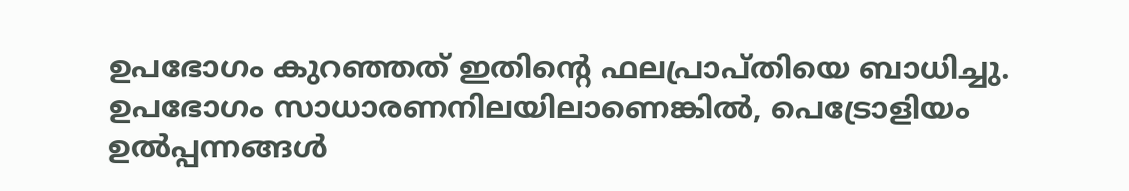ഉപഭോഗം കുറഞ്ഞത് ഇതിന്റെ ഫലപ്രാപ്തിയെ ബാധിച്ചു. ഉപഭോഗം സാധാരണനിലയിലാണെങ്കില്‍, പെട്രോളിയം ഉല്‍പ്പന്നങ്ങള്‍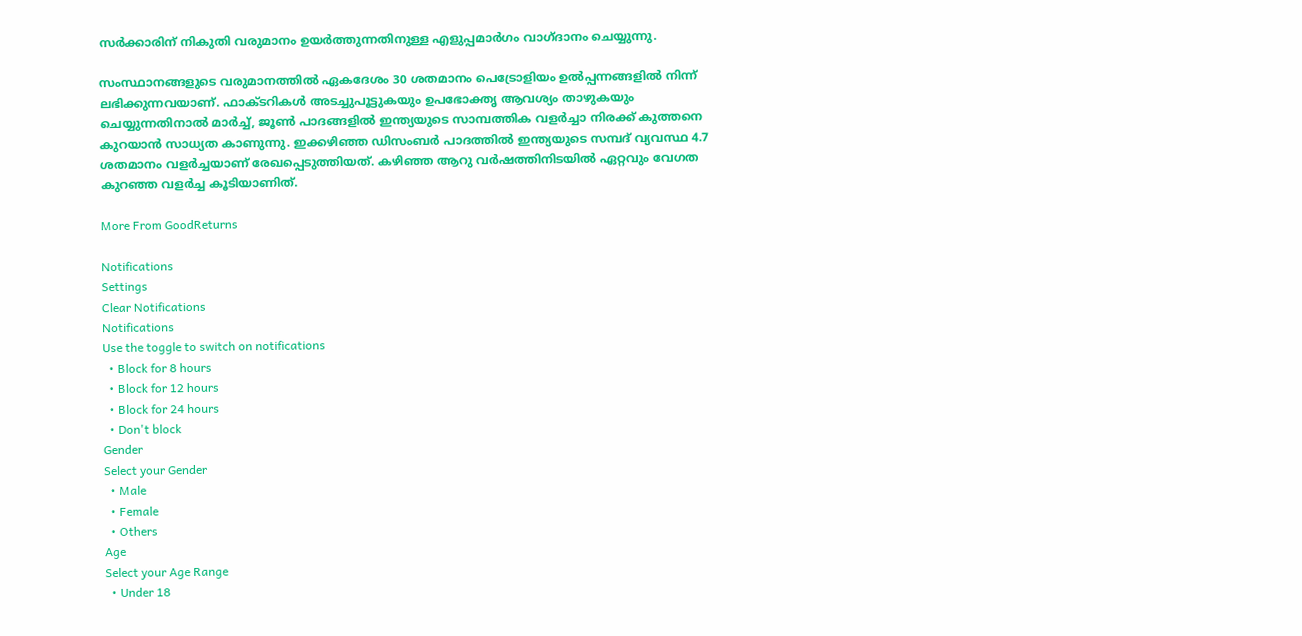സര്‍ക്കാരിന് നികുതി വരുമാനം ഉയര്‍ത്തുന്നതിനുള്ള എളുപ്പമാര്‍ഗം വാഗ്ദാനം ചെയ്യുന്നു.

സംസ്ഥാനങ്ങളുടെ വരുമാനത്തില്‍ ഏകദേശം 30 ശതമാനം പെട്രോളിയം ഉല്‍പ്പന്നങ്ങളില്‍ നിന്ന് ലഭിക്കുന്നവയാണ്. ഫാക്ടറികള്‍ അടച്ചുപൂട്ടുകയും ഉപഭോക്തൃ ആവശ്യം താഴുകയും ചെയ്യുന്നതിനാല്‍ മാര്‍ച്ച്, ജൂണ്‍ പാദങ്ങളില്‍ ഇന്ത്യയുടെ സാമ്പത്തിക വളര്‍ച്ചാ നിരക്ക് കുത്തനെ കുറയാന്‍ സാധ്യത കാണുന്നു. ഇക്കഴിഞ്ഞ ഡിസംബര്‍ പാദത്തില്‍ ഇന്ത്യയുടെ സമ്പദ് വ്യവസ്ഥ 4.7 ശതമാനം വളര്‍ച്ചയാണ് രേഖപ്പെടുത്തിയത്. കഴിഞ്ഞ ആറു വര്‍ഷത്തിനിടയില്‍ ഏറ്റവും വേഗത കുറഞ്ഞ വളര്‍ച്ച കൂടിയാണിത്.

More From GoodReturns

Notifications
Settings
Clear Notifications
Notifications
Use the toggle to switch on notifications
  • Block for 8 hours
  • Block for 12 hours
  • Block for 24 hours
  • Don't block
Gender
Select your Gender
  • Male
  • Female
  • Others
Age
Select your Age Range
  • Under 18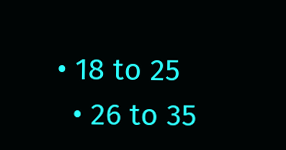• 18 to 25
  • 26 to 35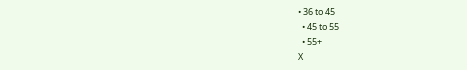• 36 to 45
  • 45 to 55
  • 55+
X